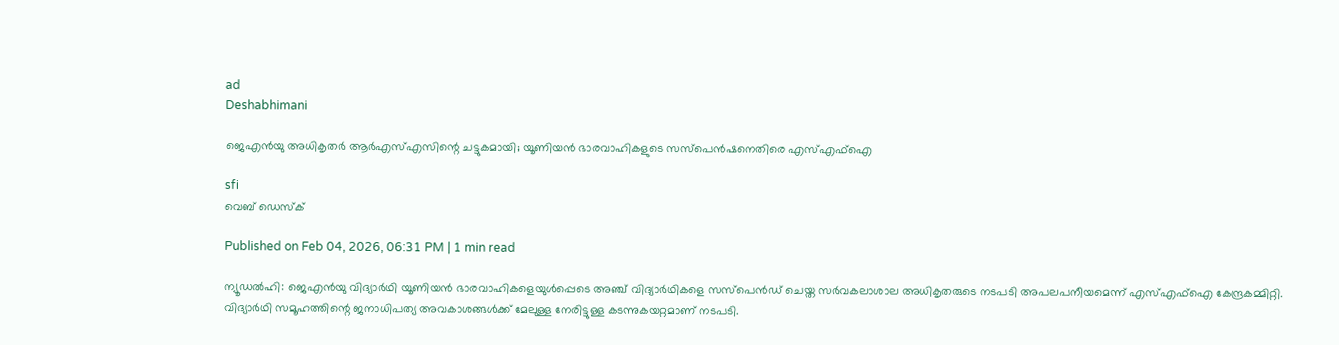ad
Deshabhimani

ജെഎൻയു അധികൃതർ ആർഎസ്എസിന്റെ ചട്ടുകമായി; യൂണിയൻ ഭാരവാഹികളുടെ സസ്‌പെൻഷനെതിരെ എസ്എഫ്ഐ

sfi
വെബ് ഡെസ്ക്

Published on Feb 04, 2026, 06:31 PM | 1 min read

ന്യൂഡൽഹി: ജെഎൻയു വിദ്യാർഥി യൂണിയൻ ഭാരവാഹികളെയുൾപ്പെടെ അഞ്ച്‌ വിദ്യാർഥികളെ സസ്പെൻഡ് ചെയ്ത സർവകലാശാല അധികൃതരുടെ നടപടി അപലപനീയമെന്ന് എസ്എഫ്ഐ കേന്ദ്രകമ്മിറ്റി. വിദ്യാർഥി സമൂഹത്തിന്റെ ജനാധിപത്യ അവകാശങ്ങൾക്ക് മേലുള്ള നേരിട്ടുള്ള കടന്നുകയറ്റമാണ് നടപടി.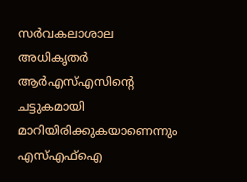സർവകലാശാല അധികൃതർ ആർഎസ്എസിന്റെ ചട്ടുകമായി മാറിയിരിക്കുകയാണെന്നും എസ്എഫ്ഐ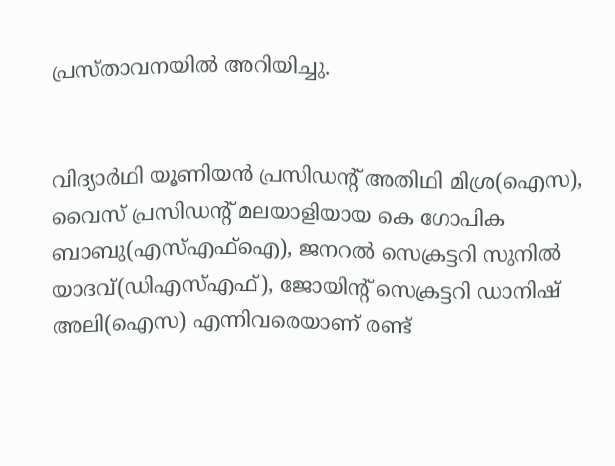പ്രസ്താവനയിൽ അറിയിച്ചു.


വിദ്യാർഥി യൂണിയൻ പ്രസിഡന്റ്‌ അതിഥി മിശ്ര(ഐസ), വൈസ്‌ പ്രസിഡന്റ്‌ മലയാളിയായ കെ ഗോപിക ബാബു(എസ്‌എഫ്‌ഐ), ജനറൽ സെക്രട്ടറി സുനിൽ യാദവ്‌(ഡിഎസ്‌എഫ്‌), ജോയിന്റ്‌ സെക്രട്ടറി ഡാനിഷ്‌ അലി(ഐസ) എന്നിവരെയാണ്‌ രണ്ട്‌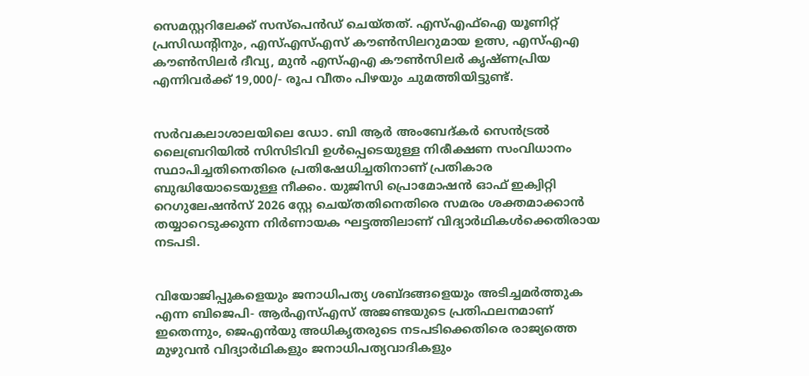സെമസ്റ്ററിലേക്ക്‌ സസ്പെൻഡ് ചെയ്തത്. എസ്എഫ്ഐ യൂണിറ്റ് പ്രസിഡന്റിനും, എസ്എസ്എസ് കൗൺസിലറുമായ ഉത്സ, എസ്എഎ കൗൺസിലർ ദീവ്യ, മുൻ എസ്എഎ കൗൺസിലർ കൃഷ്ണപ്രിയ എന്നിവർക്ക് 19,000/- രൂപ വീതം പിഴയും ചുമത്തിയിട്ടുണ്ട്.


സർവകലാശാലയിലെ ഡോ. ബി ആർ അംബേദ്‌കർ സെൻട്രൽ ലൈബ്രറിയിൽ സിസിടിവി ഉൾപ്പെടെയുള്ള നിരീക്ഷണ സംവിധാനം സ്ഥാപിച്ചതിനെതിരെ പ്രതിഷേധിച്ചതിനാണ്‌ പ്രതികാര ബുദ്ധിയോടെയുള്ള നീക്കം. യുജിസി പ്രൊമോഷൻ ഓഫ് ഇക്വിറ്റി റെഗുലേഷൻസ് 2026 സ്റ്റേ ചെയ്തതിനെതിരെ സമരം ശക്തമാക്കാൻ തയ്യാറെടുക്കുന്ന നിർണായക ഘട്ടത്തിലാണ് വിദ്യാർഥികൾക്കെതിരായ നടപടി.


വിയോജിപ്പുകളെയും ജനാധിപത്യ ശബ്ദങ്ങളെയും അടിച്ചമർത്തുക എന്ന ബിജെപി- ആർഎസ്എസ് അജണ്ടയുടെ പ്രതിഫലനമാണ് ഇതെന്നും, ജെഎൻയു അധികൃതരുടെ നടപടിക്കെതിരെ രാജ്യത്തെ മുഴുവൻ വിദ്യാർഥികളും ജനാധിപത്യവാദികളും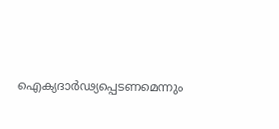ഐക്യദാർഢ്യപ്പെടണമെന്നും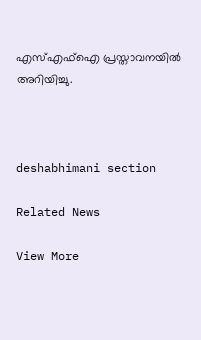എസ്എഫ്ഐ പ്രസ്താവനയിൽ അറിയിച്ചു.



deshabhimani section

Related News

View More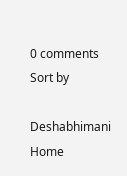0 comments
Sort by

Deshabhimani
Home